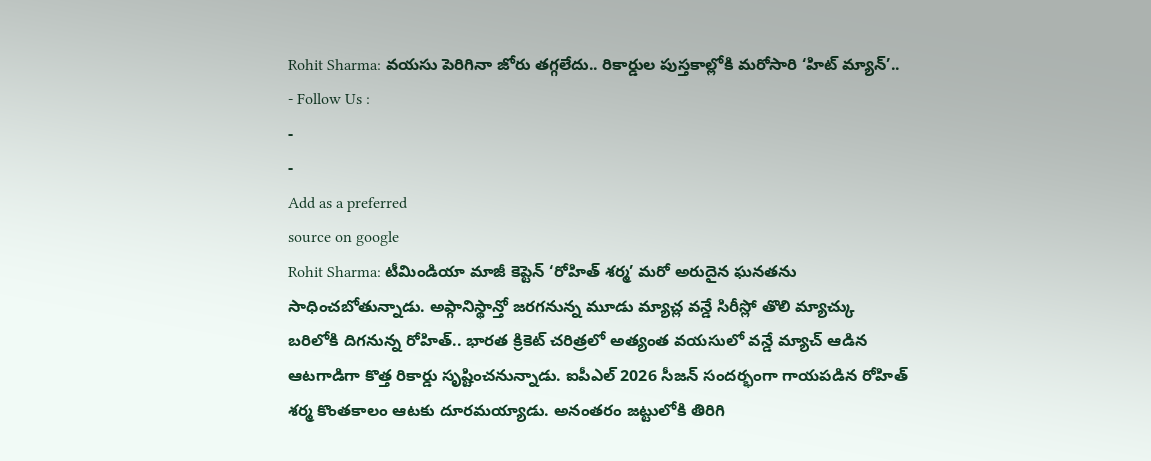Rohit Sharma: వయసు పెరిగినా జోరు తగ్గలేదు.. రికార్డుల పుస్తకాల్లోకి మరోసారి ‘హిట్ మ్యాన్’..
- Follow Us :
-
-
Add as a preferred
source on google
Rohit Sharma: టీమిండియా మాజీ కెప్టెన్ ‘రోహిత్ శర్మ’ మరో అరుదైన ఘనతను సాధించబోతున్నాడు. అఫ్గానిస్థాన్తో జరగనున్న మూడు మ్యాచ్ల వన్డే సిరీస్లో తొలి మ్యాచ్కు బరిలోకి దిగనున్న రోహిత్.. భారత క్రికెట్ చరిత్రలో అత్యంత వయసులో వన్డే మ్యాచ్ ఆడిన ఆటగాడిగా కొత్త రికార్డు సృష్టించనున్నాడు. ఐపీఎల్ 2026 సీజన్ సందర్భంగా గాయపడిన రోహిత్ శర్మ కొంతకాలం ఆటకు దూరమయ్యాడు. అనంతరం జట్టులోకి తిరిగి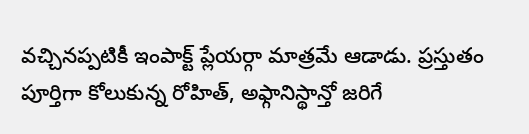వచ్చినప్పటికీ ఇంపాక్ట్ ప్లేయర్గా మాత్రమే ఆడాడు. ప్రస్తుతం పూర్తిగా కోలుకున్న రోహిత్, అఫ్గానిస్థాన్తో జరిగే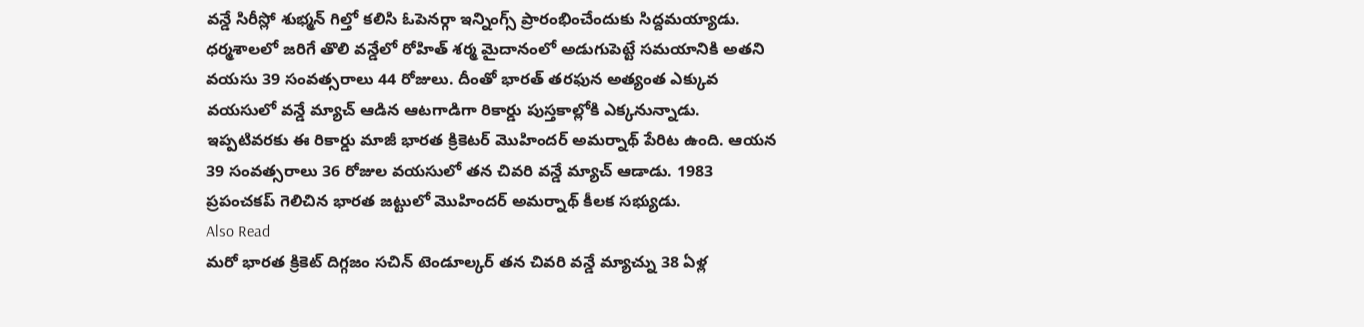వన్డే సిరీస్లో శుభ్మన్ గిల్తో కలిసి ఓపెనర్గా ఇన్నింగ్స్ ప్రారంభించేందుకు సిద్దమయ్యాడు.
ధర్మశాలలో జరిగే తొలి వన్డేలో రోహిత్ శర్మ మైదానంలో అడుగుపెట్టే సమయానికి అతని వయసు 39 సంవత్సరాలు 44 రోజులు. దీంతో భారత్ తరఫున అత్యంత ఎక్కువ వయసులో వన్డే మ్యాచ్ ఆడిన ఆటగాడిగా రికార్డు పుస్తకాల్లోకి ఎక్కనున్నాడు. ఇప్పటివరకు ఈ రికార్డు మాజీ భారత క్రికెటర్ మొహిందర్ అమర్నాథ్ పేరిట ఉంది. ఆయన 39 సంవత్సరాలు 36 రోజుల వయసులో తన చివరి వన్డే మ్యాచ్ ఆడాడు. 1983 ప్రపంచకప్ గెలిచిన భారత జట్టులో మొహిందర్ అమర్నాథ్ కీలక సభ్యుడు.
Also Read
మరో భారత క్రికెట్ దిగ్గజం సచిన్ టెండూల్కర్ తన చివరి వన్డే మ్యాచ్ను 38 ఏళ్ల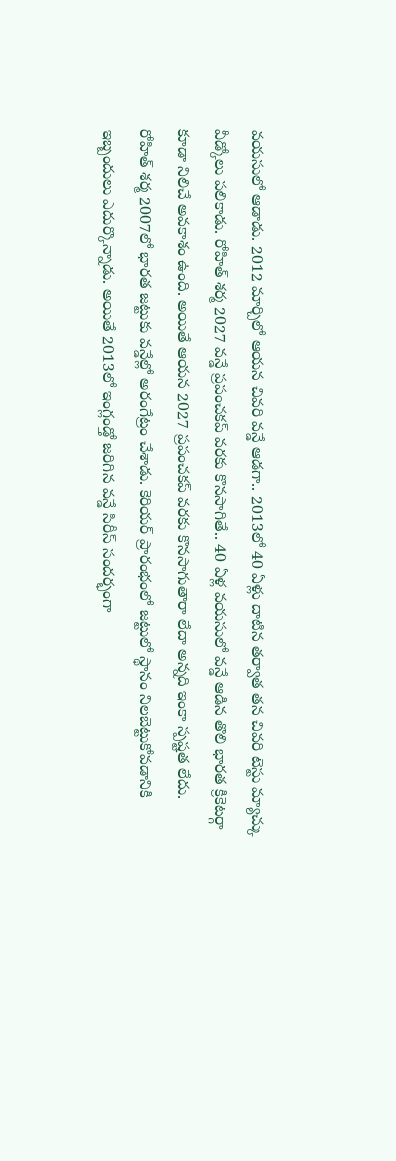వయసులో ఆడాడు. 2012 మార్చిలో ఆయన చివరి వన్డే ఆడగా.. 2013లో 40 ఏళ్లు దాటిన తర్వాత తన చివరి టెస్టు మ్యాచ్కు వీడ్కోలు పలికాడు. రోహిత్ శర్మ 2027 వన్డే ప్రపంచకప్ వరకు కొనసాగితే.. 40 ఏళ్ల వయసులో వన్డే ఆడిన తొలి భారత క్రికెటర్గా కూడా నిలిచే అవకాశం ఉంది. అయితే ఆయన 2027 ప్రపంచకప్ వరకు కొనసాగుతారా లేదా అన్నది ఇంకా స్పష్టత లేదు.
రోహిత్ శర్మ 2007లో భారత జట్టుకు వన్డేల్లో అరంగేట్రం చేశాడు. కెరియర్ ప్రారంభంలో జట్టులో స్థానం నిలబెట్టుకోవడానికి ఇబ్బందులు ఎదుర్కొన్నాడు. అయితే 2013లో ఇంగ్లండ్తో జరిగిన వన్డే సిరీస్ సందర్భంగా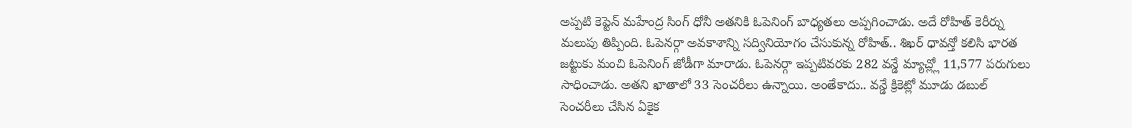అప్పటి కెప్టెన్ మహేంద్ర సింగ్ ధోనీ అతనికి ఓపెనింగ్ బాధ్యతలు అప్పగించాడు. అదే రోహిత్ కెరీర్ను మలుపు తిప్పింది. ఓపెనర్గా అవకాశాన్ని సద్వినియోగం చేసుకున్న రోహిత్.. శిఖర్ ధావన్తో కలిసి భారత జట్టుకు మంచి ఓపెనింగ్ జోడీగా మారాడు. ఓపెనర్గా ఇప్పటివరకు 282 వన్డే మ్యాచ్ల్లో 11,577 పరుగులు సాధించాడు. అతని ఖాతాలో 33 సెంచరీలు ఉన్నాయి. అంతేకాదు.. వన్డే క్రికెట్లో మూడు డబుల్ సెంచరీలు చేసిన ఏకైక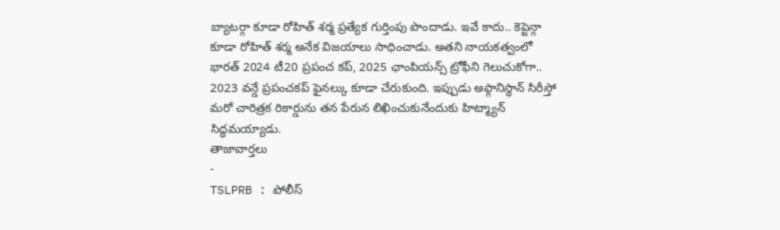బ్యాటర్గా కూడా రోహిత్ శర్మ ప్రత్యేక గుర్తింపు పొందాడు. ఇవే కాదు.. కెప్టెన్గా కూడా రోహిత్ శర్మ అనేక విజయాలు సాధించాడు. అతని నాయకత్వంలో భారత్ 2024 టీ20 ప్రపంచ కప్, 2025 ఛాంపియన్స్ ట్రోఫీని గెలుచుకోగా.. 2023 వన్డే ప్రపంచకప్ ఫైనల్కు కూడా చేరుకుంది. ఇప్పుడు అఫ్గానిస్థాన్ సిరీస్తో మరో చారిత్రక రికార్డును తన పేరున లిఖించుకునేందుకు హిట్మ్యాన్ సిద్ధమయ్యాడు.
తాజావార్తలు
-
TSLPRB : పోలీస్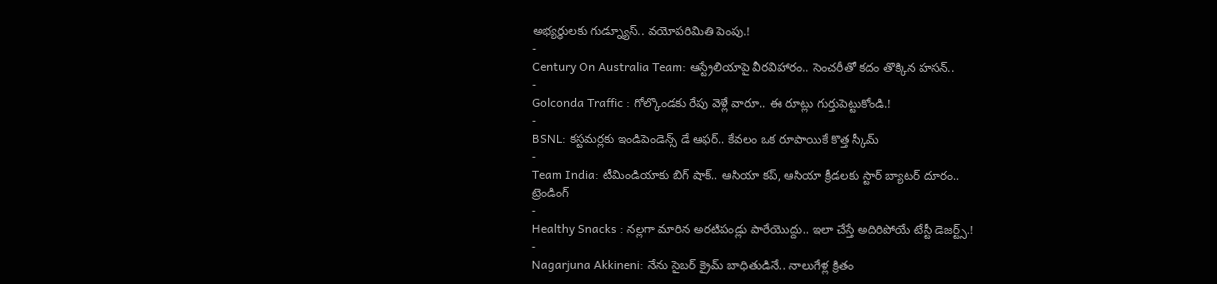అభ్యర్థులకు గుడ్న్యూస్.. వయోపరిమితి పెంపు.!
-
Century On Australia Team: ఆస్ట్రేలియాపై వీరవిహారం.. సెంచరీతో కదం తొక్కిన హసన్..
-
Golconda Traffic : గోల్కొండకు రేపు వెళ్లే వారూ.. ఈ రూట్లు గుర్తుపెట్టుకోండి.!
-
BSNL: కస్టమర్లకు ఇండిపెండెన్స్ డే ఆఫర్.. కేవలం ఒక రూపాయికే కొత్త స్కీమ్
-
Team India: టీమిండియాకు బిగ్ షాక్.. ఆసియా కప్, ఆసియా క్రీడలకు స్టార్ బ్యాటర్ దూరం..
ట్రెండింగ్
-
Healthy Snacks : నల్లగా మారిన అరటిపండ్లు పారేయొద్దు.. ఇలా చేస్తే అదిరిపోయే టేస్టీ డెజర్ట్స్.!
-
Nagarjuna Akkineni: నేను సైబర్ క్రైమ్ బాధితుడినే.. నాలుగేళ్ల క్రితం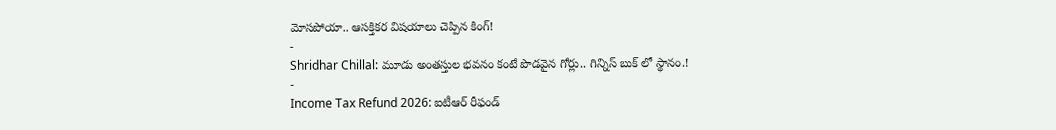మోసపోయా.. ఆసక్తికర విషయాలు చెప్పిన కింగ్!
-
Shridhar Chillal: మూడు అంతస్తుల భవనం కంటే పొడవైన గోర్లు.. గిన్నిస్ బుక్ లో స్థానం.!
-
Income Tax Refund 2026: ఐటీఆర్ రీఫండ్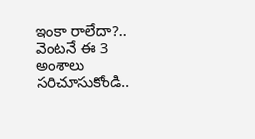ఇంకా రాలేదా?.. వెంటనే ఈ 3 అంశాలు సరిచూసుకోండి..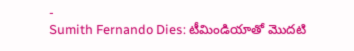-
Sumith Fernando Dies: టీమిండియాతో మొదటి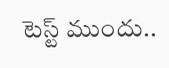టెస్ట్ ముందు..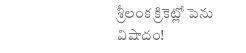శ్రీలంక క్రికెట్లో పెను విషాదం!